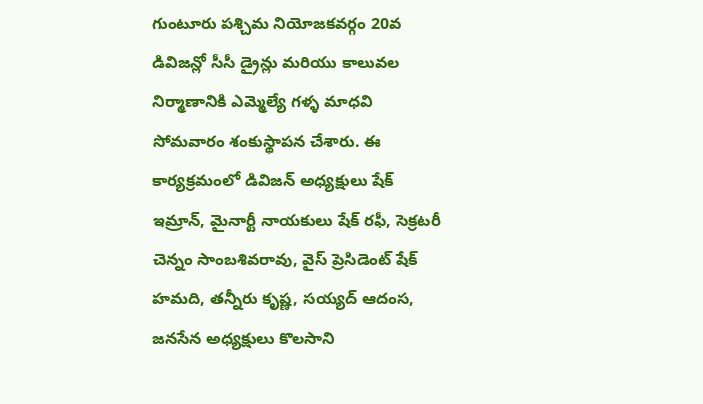గుంటూరు పశ్చిమ నియోజకవర్గం 20వ డివిజన్లో సీసీ డ్రైన్లు మరియు కాలువల నిర్మాణానికి ఎమ్మెల్యే గళ్ళ మాధవి సోమవారం శంకుస్థాపన చేశారు. ఈ కార్యక్రమంలో డివిజన్ అధ్యక్షులు షేక్ ఇమ్రాన్, మైనార్టీ నాయకులు షేక్ రఫీ, సెక్రటరీ చెన్నం సాంబశివరావు, వైస్ ప్రెసిడెంట్ షేక్ హమది, తన్నీరు కృష్ణ, సయ్యద్ ఆదంస, జనసేన అధ్యక్షులు కొలసాని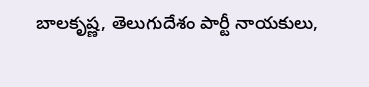బాలకృష్ణ, తెలుగుదేశం పార్టీ నాయకులు,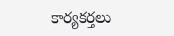కార్యకర్తలు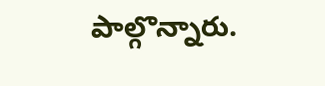పాల్గొన్నారు.